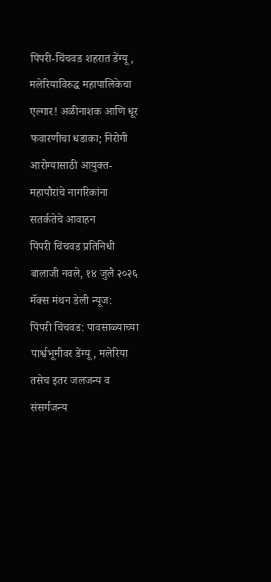पिंपरी-चिंचवड शहरात डेंग्यू, मलेरियाविरुद्ध महापालिकेचा एल्गार! अळीनाशक आणि धूर फवारणीचा धडाका; निरोगी आरोग्यासाठी आयुक्त-महापौरांचे नागरिकांना सतर्कतेचे आवाहन
पिंपरी चिंचवड प्रतिनिधी बालाजी नवले, १४ जुलै २०२६ मॅक्स मंथन डेली न्यूज:
पिंपरी चिंचवड: पावसाळ्याच्या पार्श्वभूमीवर डेंग्यू, मलेरिया तसेच इतर जलजन्य व संसर्गजन्य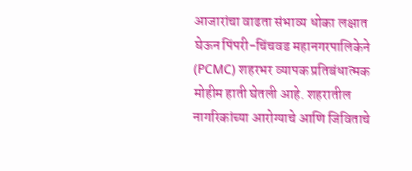आजारांचा वाढता संभाव्य धोका लक्षात घेऊन पिंपरी-चिंचवड महानगरपालिकेने (PCMC) शहरभर व्यापक प्रतिबंधात्मक मोहीम हाती घेतली आहे. शहरातील नागरिकांच्या आरोग्याचे आणि जिविताचे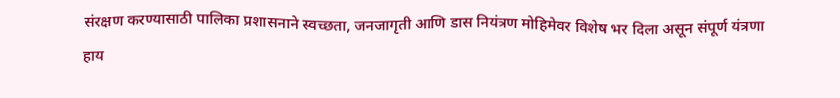संरक्षण करण्यासाठी पालिका प्रशासनाने स्वच्छता, जनजागृती आणि डास नियंत्रण मोहिमेवर विशेष भर दिला असून संपूर्ण यंत्रणा हाय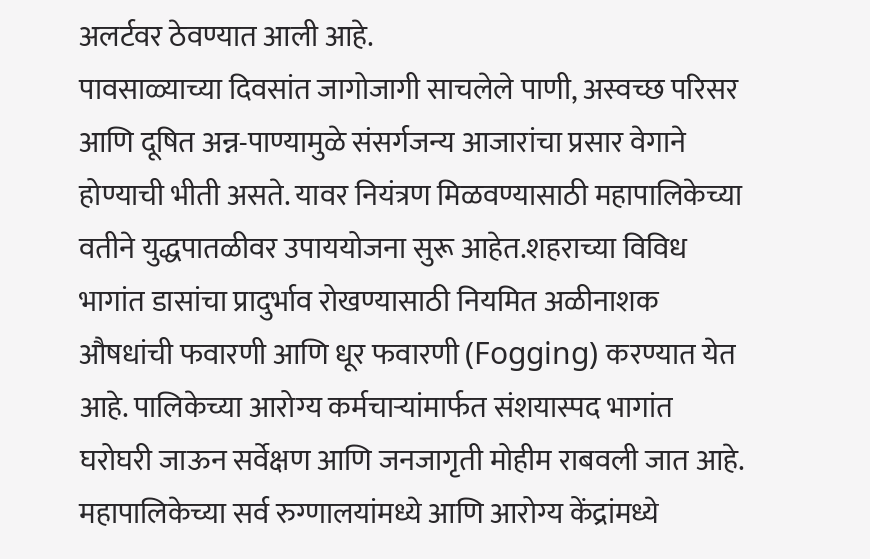अलर्टवर ठेवण्यात आली आहे.
पावसाळ्याच्या दिवसांत जागोजागी साचलेले पाणी, अस्वच्छ परिसर आणि दूषित अन्न-पाण्यामुळे संसर्गजन्य आजारांचा प्रसार वेगाने होण्याची भीती असते. यावर नियंत्रण मिळवण्यासाठी महापालिकेच्या वतीने युद्धपातळीवर उपाययोजना सुरू आहेत.शहराच्या विविध भागांत डासांचा प्रादुर्भाव रोखण्यासाठी नियमित अळीनाशक औषधांची फवारणी आणि धूर फवारणी (Fogging) करण्यात येत आहे. पालिकेच्या आरोग्य कर्मचाऱ्यांमार्फत संशयास्पद भागांत घरोघरी जाऊन सर्वेक्षण आणि जनजागृती मोहीम राबवली जात आहे. महापालिकेच्या सर्व रुग्णालयांमध्ये आणि आरोग्य केंद्रांमध्ये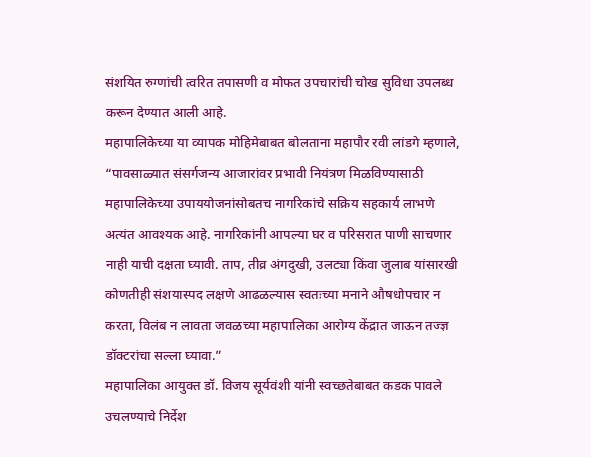संशयित रुग्णांची त्वरित तपासणी व मोफत उपचारांची चोख सुविधा उपलब्ध करून देण्यात आली आहे.
महापालिकेच्या या व्यापक मोहिमेबाबत बोलताना महापौर रवी लांडगे म्हणाले, “पावसाळ्यात संसर्गजन्य आजारांवर प्रभावी नियंत्रण मिळविण्यासाठी महापालिकेच्या उपाययोजनांसोबतच नागरिकांचे सक्रिय सहकार्य लाभणे अत्यंत आवश्यक आहे. नागरिकांनी आपल्या घर व परिसरात पाणी साचणार नाही याची दक्षता घ्यावी. ताप, तीव्र अंगदुखी, उलट्या किंवा जुलाब यांसारखी कोणतीही संशयास्पद लक्षणे आढळल्यास स्वतःच्या मनाने औषधोपचार न करता, विलंब न लावता जवळच्या महापालिका आरोग्य केंद्रात जाऊन तज्ज्ञ डॉक्टरांचा सल्ला घ्यावा.”
महापालिका आयुक्त डॉ. विजय सूर्यवंशी यांनी स्वच्छतेबाबत कडक पावले उचलण्याचे निर्देश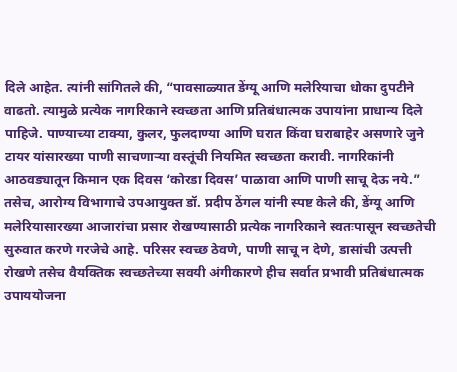दिले आहेत. त्यांनी सांगितले की, “पावसाळ्यात डेंग्यू आणि मलेरियाचा धोका दुपटीने वाढतो. त्यामुळे प्रत्येक नागरिकाने स्वच्छता आणि प्रतिबंधात्मक उपायांना प्राधान्य दिले पाहिजे. पाण्याच्या टाक्या, कुलर, फुलदाण्या आणि घरात किंवा घराबाहेर असणारे जुने टायर यांसारख्या पाणी साचणाऱ्या वस्तूंची नियमित स्वच्छता करावी. नागरिकांनी आठवड्यातून किमान एक दिवस ‘कोरडा दिवस’ पाळावा आणि पाणी साचू देऊ नये.”
तसेच, आरोग्य विभागाचे उपआयुक्त डॉ. प्रदीप ठेंगल यांनी स्पष्ट केले की, डेंग्यू आणि मलेरियासारख्या आजारांचा प्रसार रोखण्यासाठी प्रत्येक नागरिकाने स्वतःपासून स्वच्छतेची सुरुवात करणे गरजेचे आहे. परिसर स्वच्छ ठेवणे, पाणी साचू न देणे, डासांची उत्पत्ती रोखणे तसेच वैयक्तिक स्वच्छतेच्या सवयी अंगीकारणे हीच सर्वात प्रभावी प्रतिबंधात्मक उपाययोजना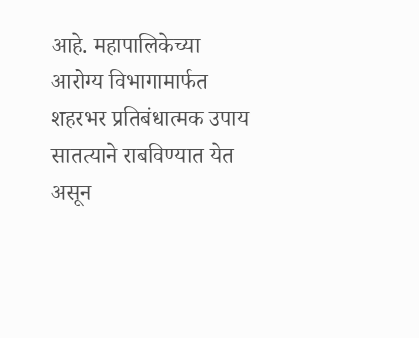आहे. महापालिकेच्या आरोग्य विभागामार्फत शहरभर प्रतिबंधात्मक उपाय सातत्याने राबविण्यात येत असून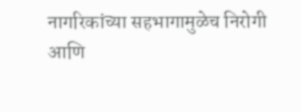नागरिकांच्या सहभागामुळेच निरोगी आणि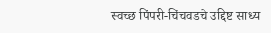स्वच्छ पिंपरी-चिंचवडचे उद्दिष्ट साध्य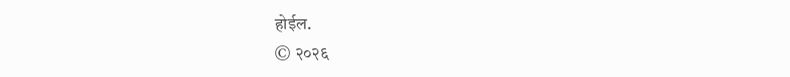होईल.
© २०२६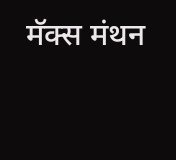मॅक्स मंथन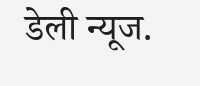डेली न्यूज.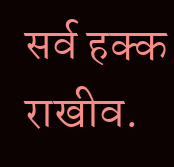सर्व हक्क राखीव.